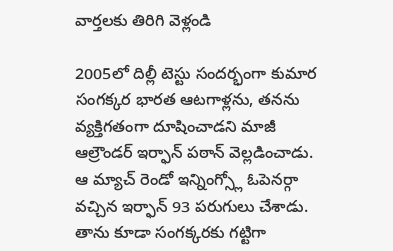వార్తలకు తిరిగి వెళ్లండి

2005లో దిల్లీ టెస్టు సందర్భంగా కుమార సంగక్కర భారత ఆటగాళ్లను, తనను వ్యక్తిగతంగా దూషించాడని మాజీ ఆల్రౌండర్ ఇర్ఫాన్ పఠాన్ వెల్లడించాడు. ఆ మ్యాచ్ రెండో ఇన్నింగ్స్లో ఓపెనర్గా వచ్చిన ఇర్ఫాన్ 93 పరుగులు చేశాడు.
తాను కూడా సంగక్కరకు గట్టిగా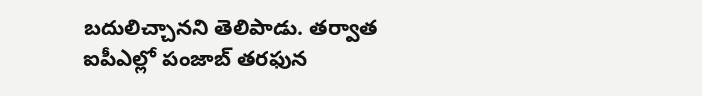బదులిచ్చానని తెలిపాడు. తర్వాత ఐపీఎల్లో పంజాబ్ తరఫున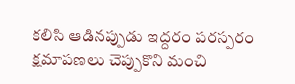కలిసి ఆడినప్పుడు ఇద్దరం పరస్పరం క్షమాపణలు చెప్పుకొని మంచి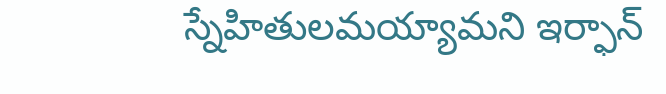స్నేహితులమయ్యామని ఇర్ఫాన్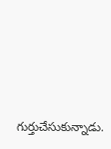గుర్తుచేసుకున్నాడు.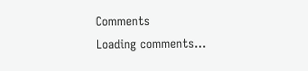Comments
Loading comments...